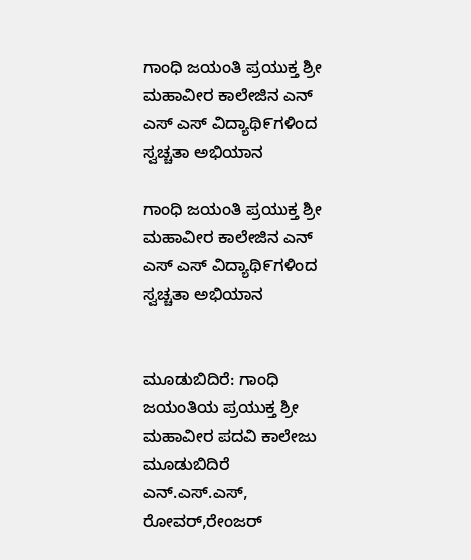ಗಾಂಧಿ ಜಯಂತಿ ಪ್ರಯುಕ್ತ ಶ್ರೀ ಮಹಾವೀರ ಕಾಲೇಜಿನ ಎನ್ ಎಸ್ ಎಸ್ ವಿದ್ಯಾಥಿ೯ಗಳಿಂದ ಸ್ವಚ್ಚತಾ ಅಭಿಯಾನ

ಗಾಂಧಿ ಜಯಂತಿ ಪ್ರಯುಕ್ತ ಶ್ರೀ ಮಹಾವೀರ ಕಾಲೇಜಿನ ಎನ್ ಎಸ್ ಎಸ್ ವಿದ್ಯಾಥಿ೯ಗಳಿಂದ ಸ್ವಚ್ಚತಾ ಅಭಿಯಾನ


ಮೂಡುಬಿದಿರೆ: ಗಾಂಧಿ ಜಯಂತಿಯ ಪ್ರಯುಕ್ತ ಶ್ರೀ ಮಹಾವೀರ ಪದವಿ ಕಾಲೇಜು ಮೂಡುಬಿದಿರೆ ಎನ್.ಎಸ್.ಎಸ್, ರೋವರ್,ರೇಂಜರ್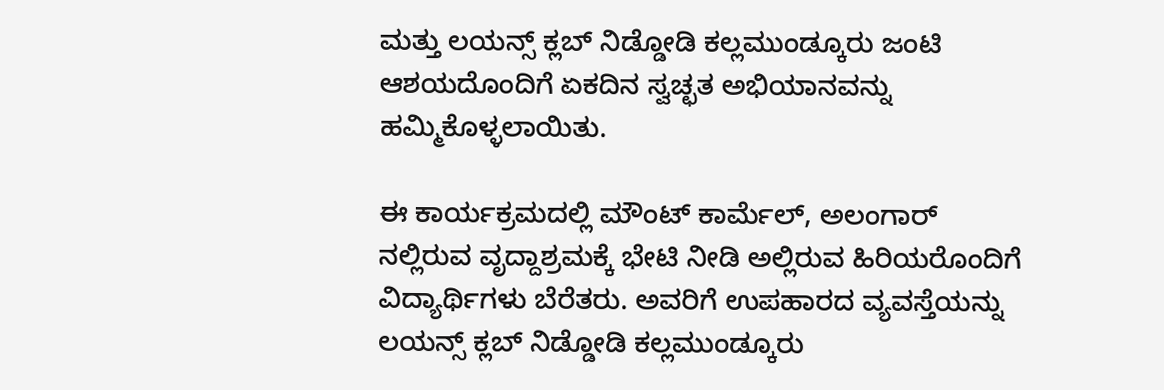ಮತ್ತು ಲಯನ್ಸ್ ಕ್ಲಬ್ ನಿಡ್ಡೋಡಿ ಕಲ್ಲಮುಂಡ್ಕೂರು ಜಂಟಿ ಆಶಯದೊಂದಿಗೆ ಏಕದಿನ ಸ್ವಚ್ಛತ ಅಭಿಯಾನವನ್ನು ಹಮ್ಮಿಕೊಳ್ಳಲಾಯಿತು.

ಈ ಕಾರ್ಯಕ್ರಮದಲ್ಲಿ ಮೌಂಟ್ ಕಾರ್ಮೆಲ್, ಅಲಂಗಾರ್ ನಲ್ಲಿರುವ ವೃದ್ದಾಶ್ರಮಕ್ಕೆ ಭೇಟಿ ನೀಡಿ ಅಲ್ಲಿರುವ ಹಿರಿಯರೊಂದಿಗೆ ವಿದ್ಯಾರ್ಥಿಗಳು ಬೆರೆತರು. ಅವರಿಗೆ ಉಪಹಾರದ ವ್ಯವಸ್ತೆಯನ್ನು ಲಯನ್ಸ್ ಕ್ಲಬ್ ನಿಡ್ಡೋಡಿ ಕಲ್ಲಮುಂಡ್ಕೂರು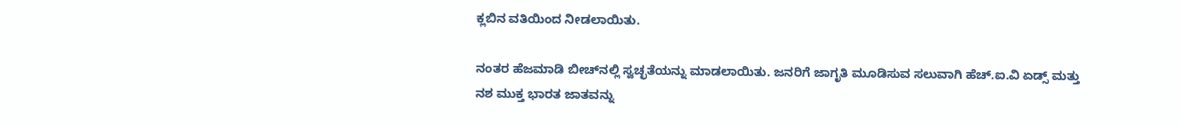ಕ್ಲಬಿನ ವತಿಯಿಂದ ನೀಡಲಾಯಿತು.

ನಂತರ ಹೆಜಮಾಡಿ ಬೀಚ್‌ನಲ್ಲಿ ಸ್ವಚ್ಛತೆಯನ್ನು ಮಾಡಲಾಯಿತು. ಜನರಿಗೆ ಜಾಗೃತಿ ಮೂಡಿಸುವ ಸಲುವಾಗಿ ಹೆಚ್.ಐ.ವಿ ಏಡ್ಸ್ ಮತ್ತು ನಶ ಮುಕ್ತ ಭಾರತ ಜಾತವನ್ನು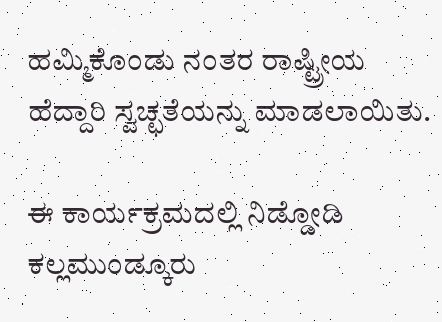ಹಮ್ಮಿಕೊಂಡು ನಂತರ ರಾಷ್ಟ್ರೀಯ ಹೆದ್ದಾರಿ ಸ್ವಚ್ಛತೆಯನ್ನು ಮಾಡಲಾಯಿತು.

ಈ ಕಾರ್ಯಕ್ರಮದಲ್ಲಿ ನಿಡ್ಡೋಡಿ ಕಲ್ಲಮುಂಡ್ಕೂರು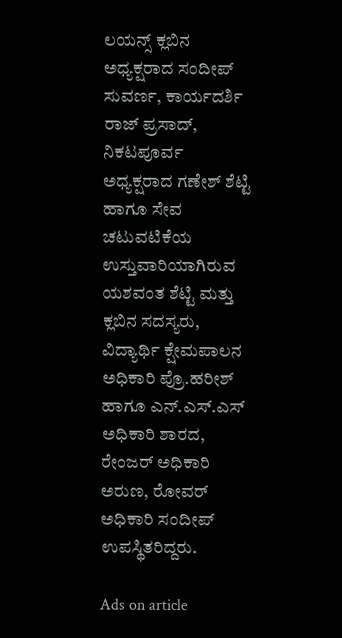ಲಯನ್ಸ್ ಕ್ಲಬಿನ ಅಧ್ಯಕ್ಷರಾದ ಸಂದೀಪ್ ಸುವರ್ಣ, ಕಾರ್ಯದರ್ಶಿ ರಾಜ್ ಪ್ರಸಾದ್, ನಿಕಟಪೂರ್ವ ಅಧ್ಯಕ್ಷರಾದ ಗಣೇಶ್ ಶೆಟ್ಟಿ ಹಾಗೂ ಸೇವ ಚಟುವಟಿಕೆಯ ಉಸ್ತುವಾರಿಯಾಗಿರುವ ಯಶವಂತ ಶೆಟ್ಟಿ ಮತ್ತು ಕ್ಲಬಿನ ಸದಸ್ಯರು, ವಿದ್ಯಾರ್ಥಿ ಕ್ಷೇಮಪಾಲನ ಅಧಿಕಾರಿ ಪ್ರೊ.ಹರೀಶ್ ಹಾಗೂ ಎನ್.ಎಸ್.ಎಸ್ ಅಧಿಕಾರಿ ಶಾರದ, ರೇಂಜರ್ ಅಧಿಕಾರಿ ಅರುಣ, ರೋವರ್ ಅಧಿಕಾರಿ ಸಂದೀಪ್ ಉಪಸ್ಥಿತರಿದ್ದರು.

Ads on article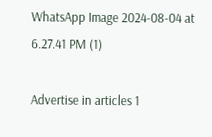WhatsApp Image 2024-08-04 at 6.27.41 PM (1)

Advertise in articles 1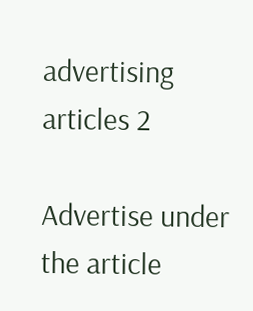advertising articles 2

Advertise under the article